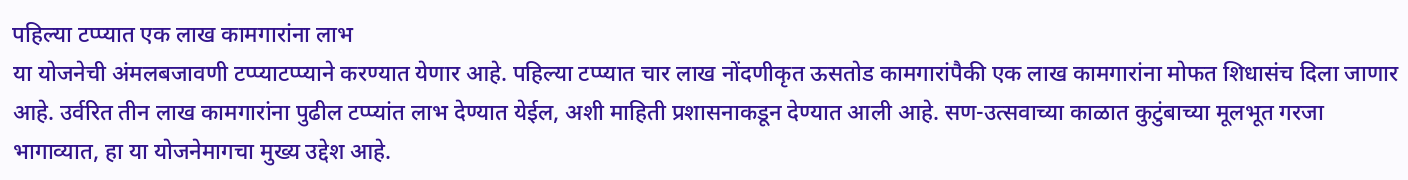पहिल्या टप्प्यात एक लाख कामगारांना लाभ
या योजनेची अंमलबजावणी टप्प्याटप्प्याने करण्यात येणार आहे. पहिल्या टप्प्यात चार लाख नोंदणीकृत ऊसतोड कामगारांपैकी एक लाख कामगारांना मोफत शिधासंच दिला जाणार आहे. उर्वरित तीन लाख कामगारांना पुढील टप्प्यांत लाभ देण्यात येईल, अशी माहिती प्रशासनाकडून देण्यात आली आहे. सण-उत्सवाच्या काळात कुटुंबाच्या मूलभूत गरजा भागाव्यात, हा या योजनेमागचा मुख्य उद्देश आहे.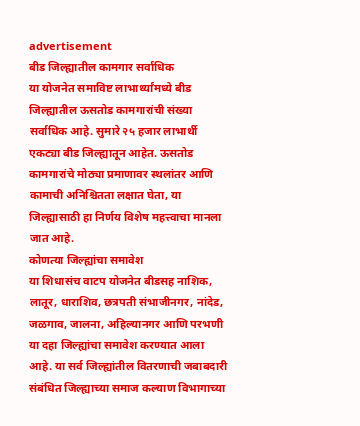advertisement
बीड जिल्ह्यातील कामगार सर्वाधिक
या योजनेत समाविष्ट लाभार्थ्यांमध्ये बीड जिल्ह्यातील ऊसतोड कामगारांची संख्या सर्वाधिक आहे. सुमारे २५ हजार लाभार्थी एकट्या बीड जिल्ह्यातून आहेत. ऊसतोड कामगारांचे मोठ्या प्रमाणावर स्थलांतर आणि कामाची अनिश्चितता लक्षात घेता, या जिल्ह्यासाठी हा निर्णय विशेष महत्त्वाचा मानला जात आहे.
कोणत्या जिल्ह्यांचा समावेश
या शिधासंच वाटप योजनेत बीडसह नाशिक, लातूर, धाराशिव, छत्रपती संभाजीनगर, नांदेड, जळगाव, जालना, अहिल्यानगर आणि परभणी या दहा जिल्ह्यांचा समावेश करण्यात आला आहे. या सर्व जिल्ह्यांतील वितरणाची जबाबदारी संबंधित जिल्ह्याच्या समाज कल्याण विभागाच्या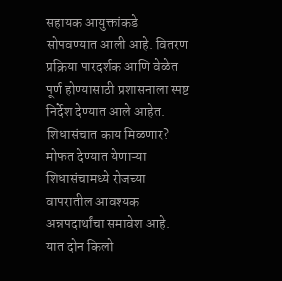सहायक आयुक्तांकडे सोपवण्यात आली आहे. वितरण प्रक्रिया पारदर्शक आणि वेळेत पूर्ण होण्यासाठी प्रशासनाला स्पष्ट निर्देश देण्यात आले आहेत.
शिधासंचात काय मिळणार?
मोफत देण्यात येणाऱ्या शिधासंचामध्ये रोजच्या वापरातील आवश्यक अन्नपदार्थांचा समावेश आहे. यात दोन किलो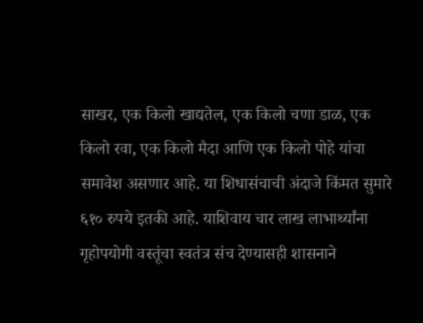साखर, एक किलो खाद्यतेल, एक किलो चणा डाळ, एक किलो रवा, एक किलो मैदा आणि एक किलो पोहे यांचा समावेश असणार आहे. या शिधासंचाची अंदाजे किंमत सुमारे ६१० रुपये इतकी आहे. याशिवाय चार लाख लाभार्थ्यांना गृहोपयोगी वस्तूंचा स्वतंत्र संच देण्यासही शासनाने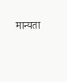मान्यता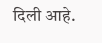दिली आहे.